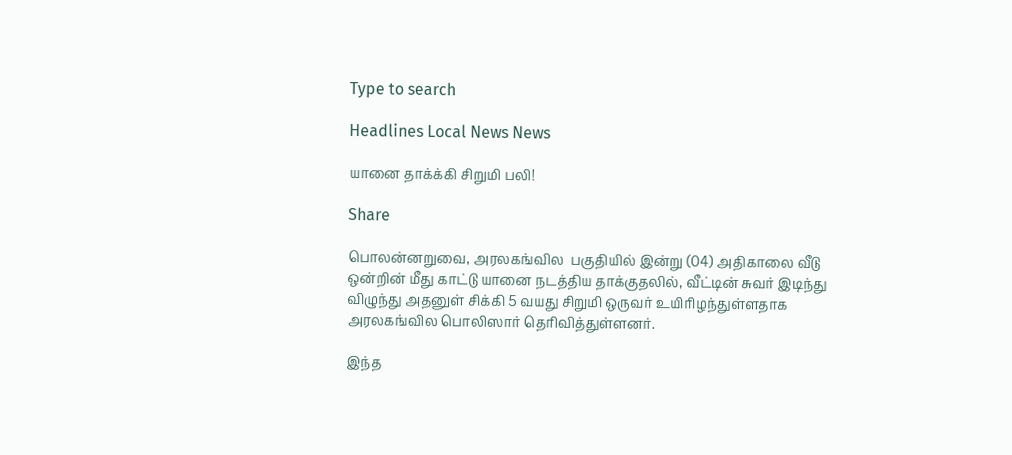Type to search

Headlines Local News News

யானை தாக்க்கி சிறுமி பலி!

Share

பொலன்னறுவை, அரலகங்வில  பகுதியில் இன்று (04) அதிகாலை வீடு ஒன்றின் மீது காட்டு யானை நடத்திய தாக்குதலில், வீட்டின் சுவர் இடிந்து விழுந்து அதனுள் சிக்கி 5 வயது சிறுமி ஒருவர் உயிரிழந்துள்ளதாக அரலகங்வில பொலிஸார் தெரிவித்துள்ளனர்.

இந்த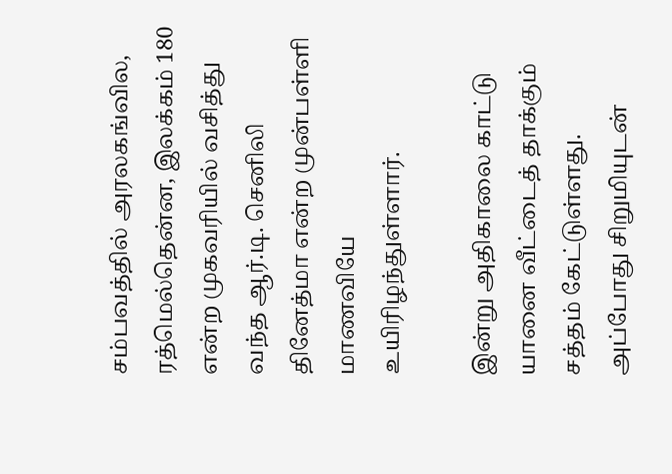சம்பவத்தில் அரலகங்வில, ரத்மெல்தென்ன, இலக்கம் 180 என்ற முகவரியில் வசித்து வந்த ஆர்.டி. செனிலி தினேத்மா என்ற முன்பள்ளி மாணவியே உயிரிழந்துள்ளார்.

இன்று அதிகாலை காட்டு யானை வீட்டைத் தாக்கும் சத்தம் கேட்டுள்ளது. அப்போது சிறுமியுடன்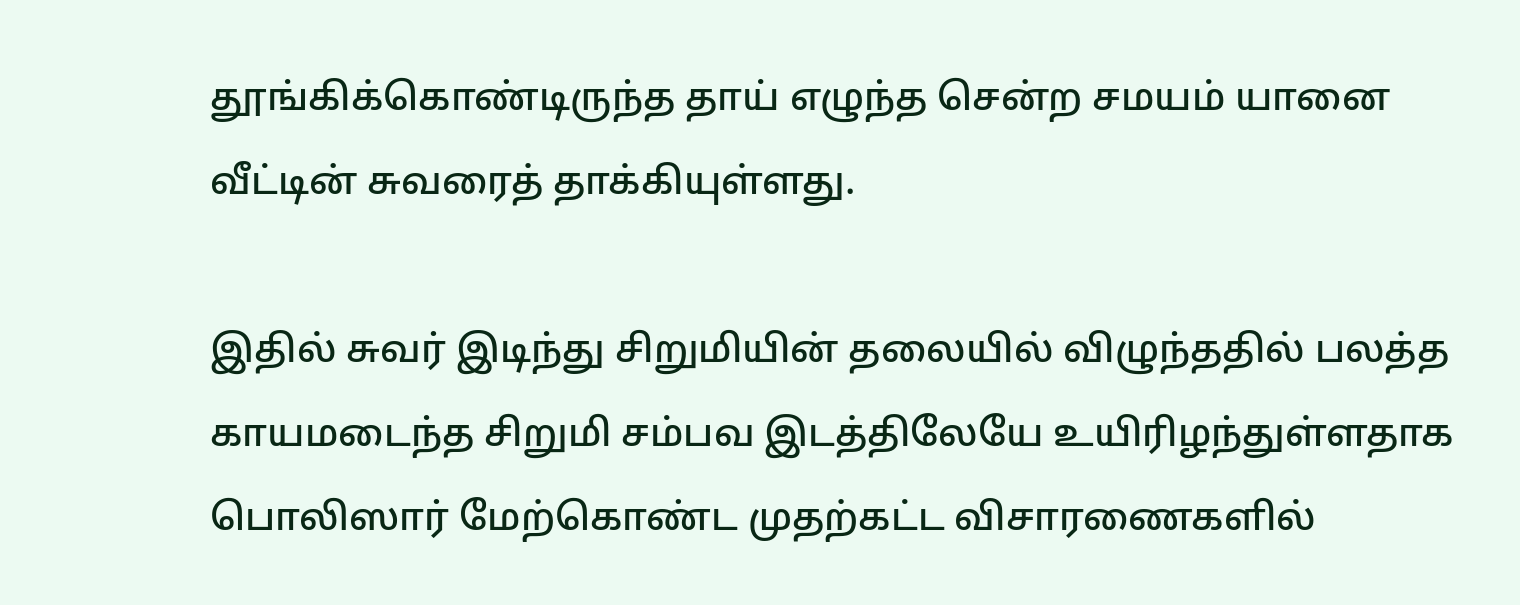தூங்கிக்கொண்டிருந்த தாய் எழுந்த சென்ற சமயம் யானை வீட்டின் சுவரைத் தாக்கியுள்ளது.

இதில் சுவர் இடிந்து சிறுமியின் தலையில் விழுந்ததில் பலத்த காயமடைந்த சிறுமி சம்பவ இடத்திலேயே உயிரிழந்துள்ளதாக பொலிஸார் மேற்கொண்ட முதற்கட்ட விசாரணைகளில்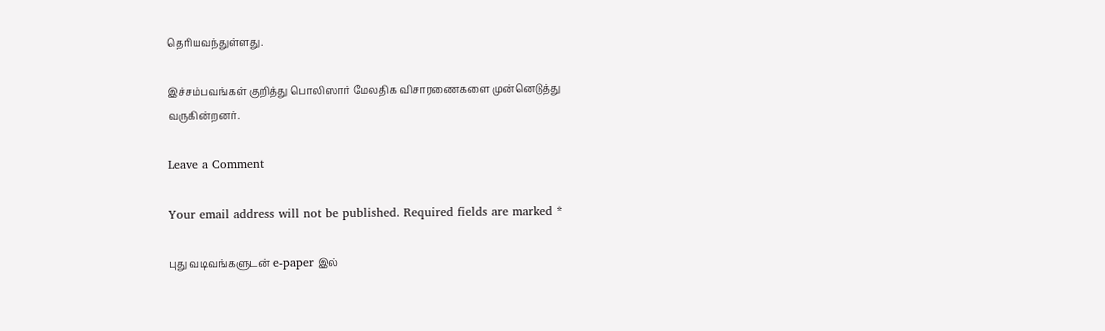தெரியவந்துள்ளது.

இச்சம்பவங்கள் குறித்து பொலிஸார் மேலதிக விசாரணைகளை முன்னெடுத்து வருகின்றனர்.

Leave a Comment

Your email address will not be published. Required fields are marked *

புது வடிவங்களுடன் e-paper இல்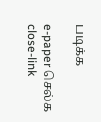படிக்க

e-paper செல்க
close-link